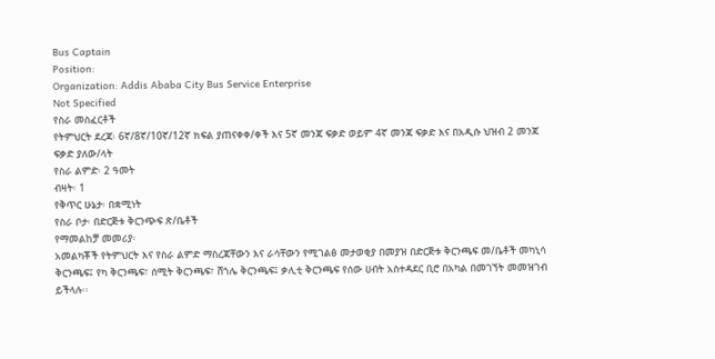Bus Captain
Position:
Organization: Addis Ababa City Bus Service Enterprise
Not Specified
የስራ መስፈርቶች
የትምህርት ደረጃ፡ 6ኛ/8ኛ/10ኛ/12ኛ ክፍል ያጠናቀቀ/ቀች እና 5ኛ መንጃ ፍቃድ ወይም 4ኛ መንጃ ፍቃድ እና በአዲሱ ህዝብ 2 መንጃ ፍቃድ ያለው/ላት
የስራ ልምድ፡ 2 ዓመት
ብዛት፡ 1
የቅጥር ሁኔታ፡ በቋሚነት
የስራ ቦታ፡ በድርጅቱ ቅርንጭፍ ጽ/ቤቶች
የማመልከቻ መመሪያ፡
አመልካቾች የትምህርት እና የስራ ልምድ ማስረጃቸውን እና ራሳቸውን የሚገልፅ መታወቂያ በመያዝ በድርጅቱ ቅርንጫፍ መ/ቤቶች መካኒሳ ቅርንጫፍ፤ የካ ቅርንጫፍ፣ ሰሚት ቅርንጫፍ፣ ሸጎሌ ቅርንጫፍ፤ ቃሊቲ ቅርንጫፍ የሰው ሀብት አስተዳደር ቢሮ በአካል በመገኘት መመዝገብ ይችላሉ፡፡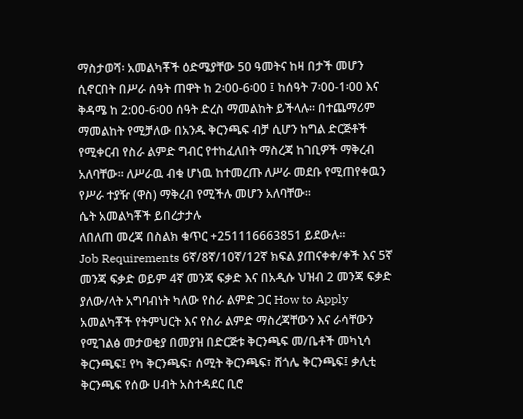ማስታወሻ፡ አመልካቾች ዕድሜያቸው 50 ዓመትና ከዛ በታች መሆን ሲኖርበት በሥራ ሰዓት ጠዋት ከ 2፡00-6፡00 ፤ ከሰዓት 7፡00-1፡00 እና ቅዳሜ ከ 2:00-6፡00 ሰዓት ድረስ ማመልከት ይችላሉ፡፡ በተጨማሪም ማመልከት የሚቻለው በአንዱ ቅርንጫፍ ብቻ ሲሆን ከግል ድርጅቶች የሚቀርብ የስራ ልምድ ግብር የተከፈለበት ማስረጃ ከገቢዎች ማቅረብ አለባቸው፡፡ ለሥራዉ ብቁ ሆነዉ ከተመረጡ ለሥራ መደቡ የሚጠየቀዉን የሥራ ተያዥ (ዋስ) ማቅረብ የሚችሉ መሆን አለባቸው፡፡
ሴት አመልካቾች ይበረታታሉ
ለበለጠ መረጃ በስልክ ቁጥር +251116663851 ይደውሉ፡፡
Job Requirements 6ኛ/8ኛ/10ኛ/12ኛ ክፍል ያጠናቀቀ/ቀች እና 5ኛ መንጃ ፍቃድ ወይም 4ኛ መንጃ ፍቃድ እና በአዲሱ ህዝብ 2 መንጃ ፍቃድ ያለው/ላት አግባብነት ካለው የስራ ልምድ ጋር How to Apply አመልካቾች የትምህርት እና የስራ ልምድ ማስረጃቸውን እና ራሳቸውን የሚገልፅ መታወቂያ በመያዝ በድርጅቱ ቅርንጫፍ መ/ቤቶች መካኒሳ ቅርንጫፍ፤ የካ ቅርንጫፍ፣ ሰሚት ቅርንጫፍ፣ ሸጎሌ ቅርንጫፍ፤ ቃሊቲ ቅርንጫፍ የሰው ሀብት አስተዳደር ቢሮ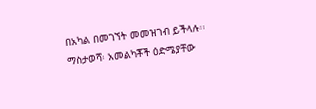በአካል በመገኘት መመዝገብ ይችላሉ፡፡ ማስታወሻ፡ አመልካቾች ዕድሜያቸው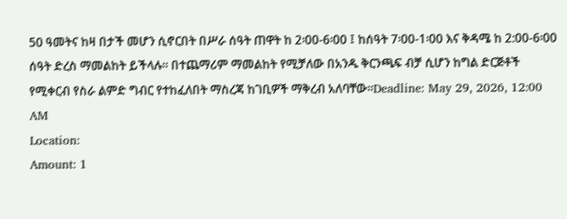50 ዓመትና ከዛ በታች መሆን ሲኖርበት በሥራ ሰዓት ጠዋት ከ 2፡00-6፡00 ፤ ከሰዓት 7፡00-1፡00 እና ቅዳሜ ከ 2:00-6፡00 ሰዓት ድረስ ማመልከት ይችላሉ፡፡ በተጨማሪም ማመልከት የሚቻለው በአንዱ ቅርንጫፍ ብቻ ሲሆን ከግል ድርጅቶች የሚቀርብ የስራ ልምድ ግብር የተከፈለበት ማስረጃ ከገቢዎች ማቅረብ አለባቸው፡፡Deadline: May 29, 2026, 12:00 AM
Location:
Amount: 1